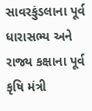સાવરકુંડલાના પૂર્વ ધારાસભ્ય અને રાજ્ય કક્ષાના પૂર્વ કૃષિ મંત્રી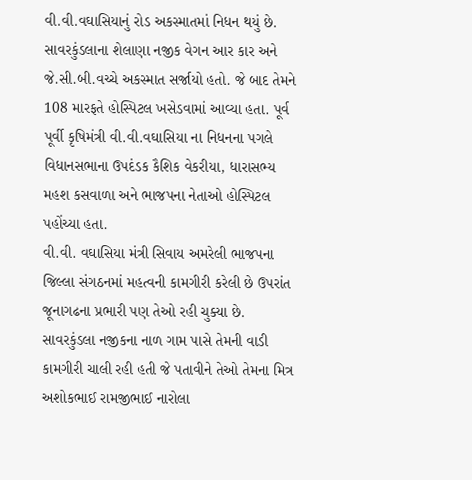વી.વી.વઘાસિયાનું રોડ અકસ્માતમાં નિધન થયું છે. સાવરકુંડલાના શેલાણા નજીક વેગન આર કાર અને જે.સી.બી.વચ્ચે અકસ્માત સર્જાયો હતો. જે બાદ તેમને 108 મારફતે હોસ્પિટલ ખસેડવામાં આવ્યા હતા. પૂર્વ પૂર્વી કૃષિમંત્રી વી.વી.વઘાસિયા ના નિધનના પગલે વિધાનસભાના ઉપદંડક કૈશિક વેકરીયા, ધારાસભ્ય મહશ કસવાળા અને ભાજપના નેતાઓ હોસ્પિટલ પહોંચ્યા હતા.
વી.વી. વઘાસિયા મંત્રી સિવાય અમરેલી ભાજપના જિલ્લા સંગઠનમાં મહત્વની કામગીરી કરેલી છે ઉપરાંત જૂનાગઢના પ્રભારી પણ તેઓ રહી ચુક્યા છે. સાવરકુંડલા નજીકના નાળ ગામ પાસે તેમની વાડી કામગીરી ચાલી રહી હતી જે પતાવીને તેઓ તેમના મિત્ર અશોકભાઈ રામજીભાઈ નારોલા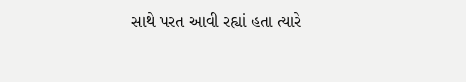સાથે પરત આવી રહ્યાં હતા ત્યારે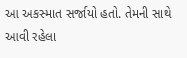આ અકસ્માત સર્જાયો હતો. તેમની સાથે આવી રહેલા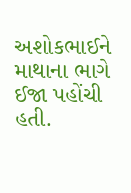અશોકભાઈને માથાના ભાગે ઈજા પહોંચી હતી.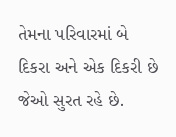તેમના પરિવારમાં બે દિકરા અને એક દિકરી છે જેઓ સુરત રહે છે.